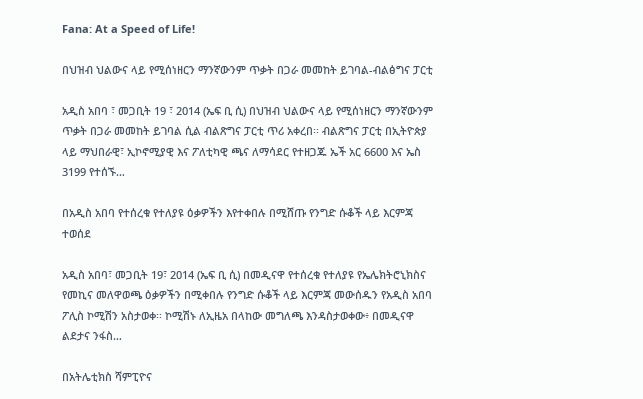Fana: At a Speed of Life!

በህዝብ ህልውና ላይ የሚሰነዘርን ማንኛውንም ጥቃት በጋራ መመከት ይገባል-ብልፅግና ፓርቲ

አዲስ አበባ ፣ መጋቢት 19 ፣ 2014 (ኤፍ ቢ ሲ) በህዝብ ህልውና ላይ የሚሰነዘርን ማንኛውንም ጥቃት በጋራ መመከት ይገባል ሲል ብልጽግና ፓርቲ ጥሪ አቀረበ፡፡ ብልጽግና ፓርቲ በኢትዮጵያ ላይ ማህበራዊ፣ ኢኮኖሚያዊ እና ፖለቲካዊ ጫና ለማሳደር የተዘጋጁ ኤች አር 6600 እና ኤስ 3199 የተሰኙ…

በአዲስ አበባ የተሰረቁ የተለያዩ ዕቃዎችን እየተቀበሉ በሚሸጡ የንግድ ሱቆች ላይ እርምጃ ተወሰደ

አዲስ አበባ፣ መጋቢት 19፣ 2014 (ኤፍ ቢ ሲ) በመዲናዋ የተሰረቁ የተለያዩ የኤሌክትሮኒክስና የመኪና መለዋወጫ ዕቃዎችን በሚቀበሉ የንግድ ሱቆች ላይ እርምጃ መውሰዱን የአዲስ አበባ ፖሊስ ኮሚሽን አስታወቀ፡፡ ኮሚሽኑ ለኢዜአ በላከው መግለጫ እንዳስታወቀው፥ በመዲናዋ ልደታና ንፋስ…

በአትሌቲክስ ሻምፒዮና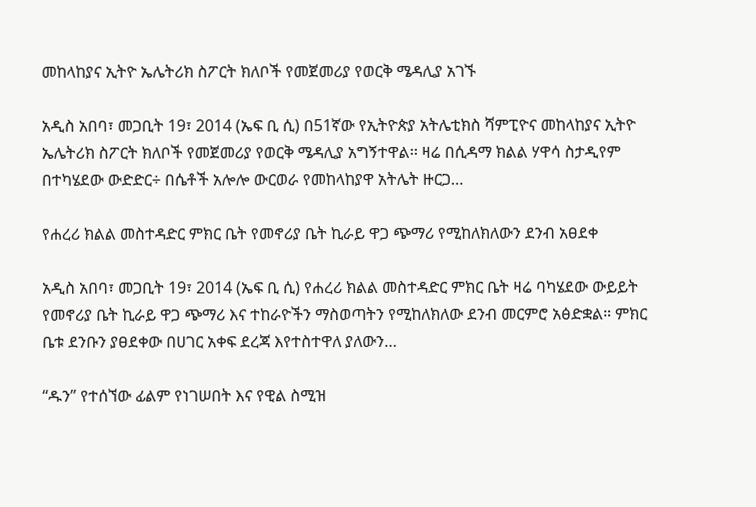መከላከያና ኢትዮ ኤሌትሪክ ስፖርት ክለቦች የመጀመሪያ የወርቅ ሜዳሊያ አገኙ

አዲስ አበባ፣ መጋቢት 19፣ 2014 (ኤፍ ቢ ሲ) በ51ኛው የኢትዮጵያ አትሌቲክስ ሻምፒዮና መከላከያና ኢትዮ ኤሌትሪክ ስፖርት ክለቦች የመጀመሪያ የወርቅ ሜዳሊያ አግኝተዋል፡፡ ዛሬ በሲዳማ ክልል ሃዋሳ ስታዲየም በተካሄደው ውድድር÷ በሴቶች አሎሎ ውርወራ የመከላከያዋ አትሌት ዙርጋ…

የሐረሪ ክልል መስተዳድር ምክር ቤት የመኖሪያ ቤት ኪራይ ዋጋ ጭማሪ የሚከለክለውን ደንብ አፀደቀ

አዲስ አበባ፣ መጋቢት 19፣ 2014 (ኤፍ ቢ ሲ) የሐረሪ ክልል መስተዳድር ምክር ቤት ዛሬ ባካሄደው ውይይት የመኖሪያ ቤት ኪራይ ዋጋ ጭማሪ እና ተከራዮችን ማስወጣትን የሚከለክለው ደንብ መርምሮ አፅድቋል። ምክር ቤቱ ደንቡን ያፀደቀው በሀገር አቀፍ ደረጃ እየተስተዋለ ያለውን…

“ዱን” የተሰኘው ፊልም የነገሠበት እና የዊል ስሚዝ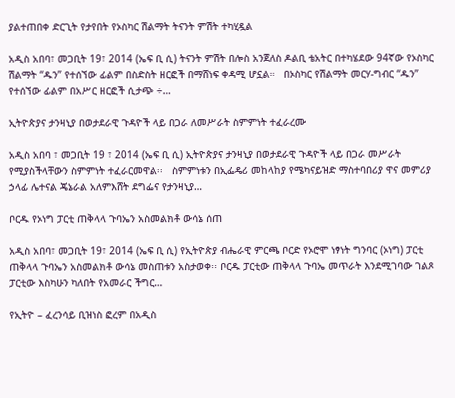ያልተጠበቀ ድርጊት የታየበት የኦስካር ሽልማት ትናንት ምሽት ተካሂዷል

አዲስ አበባ፣ መጋቢት 19፣ 2014 (ኤፍ ቢ ሲ) ትናንት ምሽት በሎስ አንጀለስ ዶልቢ ቴአትር በተካሄደው 94ኛው የኦስካር ሽልማት “ዱን” የተሰኘው ፊልም በስድስት ዘርፎች በማሸነፍ ቀዳሚ ሆኗል።   በኦስካር የሽልማት መርሃ-ግብር “ዱን” የተሰኘው ፊልም በአሥር ዘርፎች ሲታጭ ÷…

ኢትዮጵያና ታንዛኒያ በወታደራዊ ጉዳዮች ላይ በጋራ ለመሥራት ስምምነት ተፈራረሙ

አዲስ አበባ ፣ መጋቢት 19 ፣ 2014 (ኤፍ ቢ ሲ) ኢትዮጵያና ታንዛኒያ በወታደራዊ ጉዳዮች ላይ በጋራ መሥራት የሚያስችላቸውን ስምምነት ተፈራርመዋል፡፡   ስምምነቱን በኢፌዴሪ መከላከያ የሜካናይዝድ ማስተባበሪያ ዋና መምሪያ ኃላፊ ሌተናል ጄኔራል አለምእሸት ደግፌና የታንዛኒያ…

ቦርዱ የኦነግ ፓርቲ ጠቅላላ ጉባኤን አስመልክቶ ውሳኔ ሰጠ

አዲስ አበባ፣ መጋቢት 19፣ 2014 (ኤፍ ቢ ሲ) የኢትዮጵያ ብሔራዊ ምርጫ ቦርድ የኦሮሞ ነፃነት ግንባር (ኦነግ) ፓርቲ ጠቅላላ ጉባኤን አስመልክቶ ውሳኔ መስጠቱን አስታወቀ፡፡ ቦርዱ ፓርቲው ጠቅላላ ጉባኤ መጥራት እንደሚገባው ገልጾ ፓርቲው እስካሁን ካለበት የአመራር ችግር…

የኢትዮ – ፈረንሳይ ቢዝነስ ፎረም በአዲስ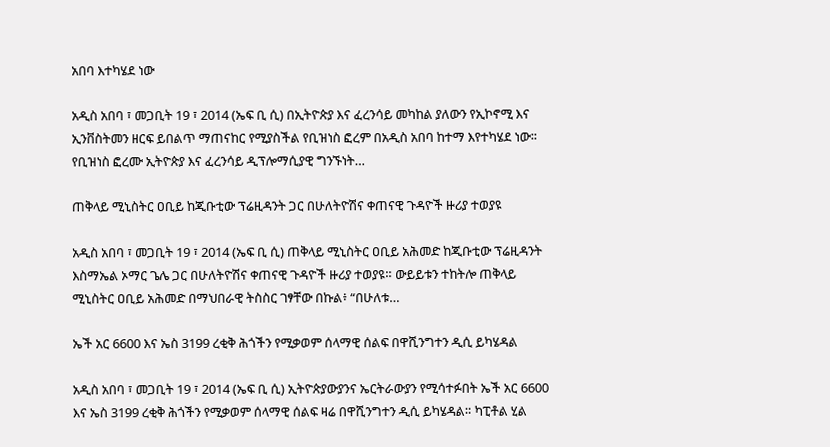አበባ እተካሄደ ነው

አዲስ አበባ ፣ መጋቢት 19 ፣ 2014 (ኤፍ ቢ ሲ) በኢትዮጵያ እና ፈረንሳይ መካከል ያለውን የኢኮኖሚ እና ኢንቨስትመን ዘርፍ ይበልጥ ማጠናከር የሚያስችል የቢዝነስ ፎረም በአዲስ አበባ ከተማ እየተካሄደ ነው፡፡   የቢዝነስ ፎረሙ ኢትዮጵያ እና ፈረንሳይ ዲፕሎማሲያዊ ግንኙነት…

ጠቅላይ ሚኒስትር ዐቢይ ከጂቡቲው ፕሬዚዳንት ጋር በሁለትዮሽና ቀጠናዊ ጉዳዮች ዙሪያ ተወያዩ

አዲስ አበባ ፣ መጋቢት 19 ፣ 2014 (ኤፍ ቢ ሲ) ጠቅላይ ሚኒስትር ዐቢይ አሕመድ ከጂቡቲው ፕሬዚዳንት እስማኤል ኦማር ጌሌ ጋር በሁለትዮሽና ቀጠናዊ ጉዳዮች ዙሪያ ተወያዩ። ውይይቱን ተከትሎ ጠቅላይ ሚኒስትር ዐቢይ አሕመድ በማህበራዊ ትስስር ገፃቸው በኩል፥ “በሁለቱ…

ኤች አር 6600 እና ኤስ 3199 ረቂቅ ሕጎችን የሚቃወም ሰላማዊ ሰልፍ በዋሺንግተን ዲሲ ይካሄዳል

አዲስ አበባ ፣ መጋቢት 19 ፣ 2014 (ኤፍ ቢ ሲ) ኢትዮጵያውያንና ኤርትራውያን የሚሳተፉበት ኤች አር 6600 እና ኤስ 3199 ረቂቅ ሕጎችን የሚቃወም ሰላማዊ ሰልፍ ዛሬ በዋሺንግተን ዲሲ ይካሄዳል። ካፒቶል ሂል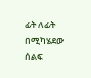ፊት ለፊት በሚካሄደው ሰልፍ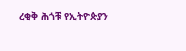ረቂቅ ሕጎቹ የኢትዮጵያን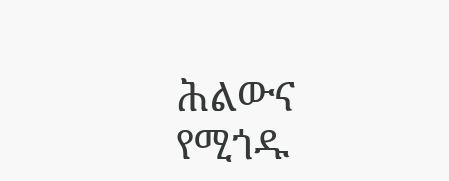ሕልውና የሚጎዱ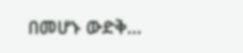በመሆኑ ውድቅ…